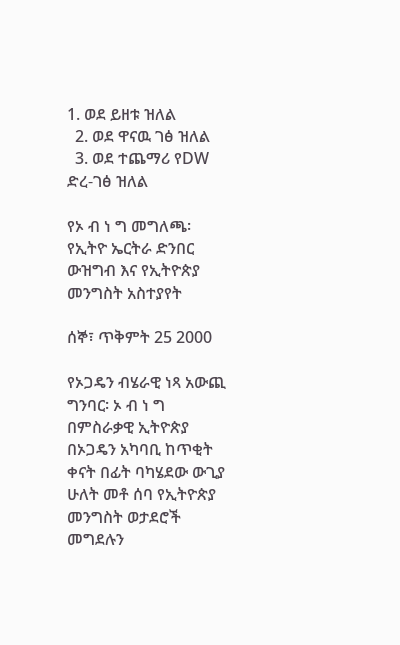1. ወደ ይዘቱ ዝለል
  2. ወደ ዋናዉ ገፅ ዝለል
  3. ወደ ተጨማሪ የDW ድረ-ገፅ ዝለል

የኦ ብ ነ ግ መግለጫ፡ የኢትዮ ኤርትራ ድንበር ውዝግብ እና የኢትዮጵያ መንግስት አስተያየት

ሰኞ፣ ጥቅምት 25 2000

የኦጋዴን ብሄራዊ ነጻ አውጪ ግንባር፡ ኦ ብ ነ ግ በምስራቃዊ ኢትዮጵያ በኦጋዴን አካባቢ ከጥቂት ቀናት በፊት ባካሄደው ውጊያ ሁለት መቶ ሰባ የኢትዮጵያ መንግስት ወታደሮች መግደሉን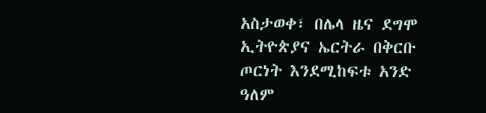አስታወቀ፣ በሌላ ዜና ደግሞ ኢትዮጵያና ኤርትራ በቅርቡ ጦርነት እንደሚከፍቱ አንድ ዓለም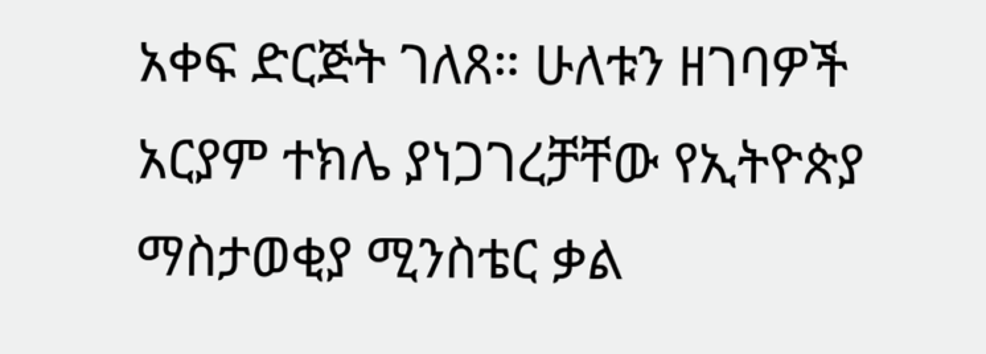አቀፍ ድርጅት ገለጸ። ሁለቱን ዘገባዎች አርያም ተክሌ ያነጋገረቻቸው የኢትዮጵያ ማስታወቂያ ሚንስቴር ቃል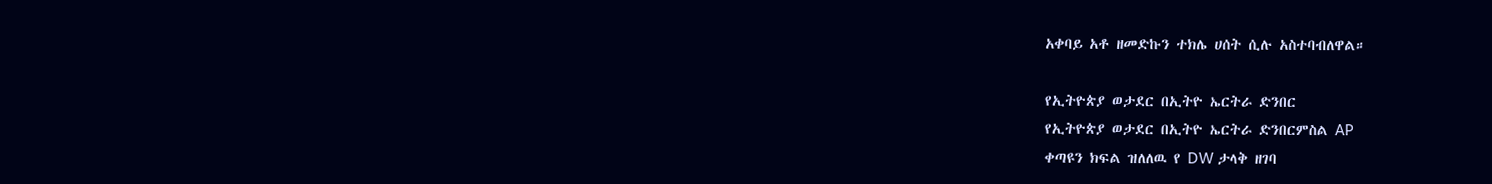አቀባይ አቶ ዘመድኩን ተክሌ ሀሰት ሲሉ አስተባብለዋል።

የኢትዮጵያ ወታደር በኢትዮ ኤርትራ ድንበር
የኢትዮጵያ ወታደር በኢትዮ ኤርትራ ድንበርምስል AP
ቀጣዩን ክፍል ዝለለዉ የ DW ታላቅ ዘገባ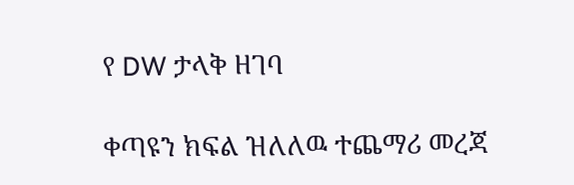የ DW ታላቅ ዘገባ

ቀጣዩን ክፍል ዝለለዉ ተጨማሪ መረጃ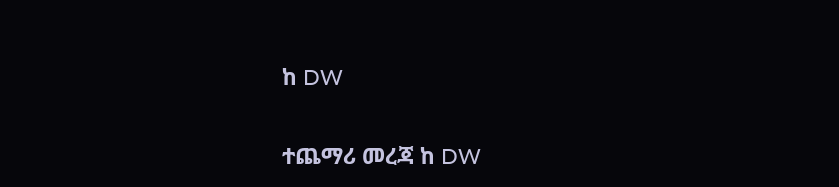ከ DW

ተጨማሪ መረጃ ከ DW